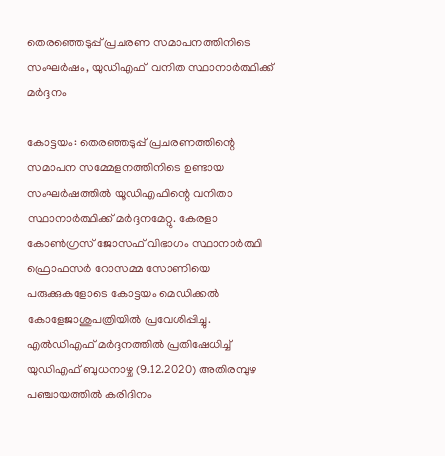തെരഞ്ഞെടുപ്പ്‌ പ്രചരണ സമാപനത്തിനിടെ സംഘര്‍ഷം, യുഡിഎഫ്‌ ‌ വനിത സ്ഥാനാര്‍ത്ഥിക്ക്‌ മര്‍ദ്ദനം

കോട്ടയം: തെരഞ്ഞടുപ്പ്‌ പ്രചരണത്തിന്റെ സമാപന സമ്മേളനത്തിനിടെ ഉണ്ടായ സംഘര്‍ഷത്തില്‍ യൂഡിഎഫിന്റെ വനിതാ സ്ഥാനാര്‍ത്ഥിക്ക്‌ മര്‍ദ്ദനമേറ്റു. കേരളാ കോണ്‍ഗ്രസ്‌ ജോസഫ്‌ വിഭാഗം സ്ഥാനാര്‍ത്ഥി ഫ്രൊഫസര്‍ റോസമ്മ സോണിയെ പരുക്കുകളോടെ കോട്ടയം മെഡിക്കല്‍ കോളേജാശുപത്രിയില്‍ പ്രവേശിപ്പിച്ചു. എല്‍ഡിഎഫ്‌ മര്‍ദ്ദനത്തില്‍ പ്രതിഷേധിച്ച്‌ യുഡിഎഫ്‌ ബുധനാഴ്ച‌ (9.12.2020) അതിരമ്പുഴ പഞ്ചായത്തില്‍ കരിദിനം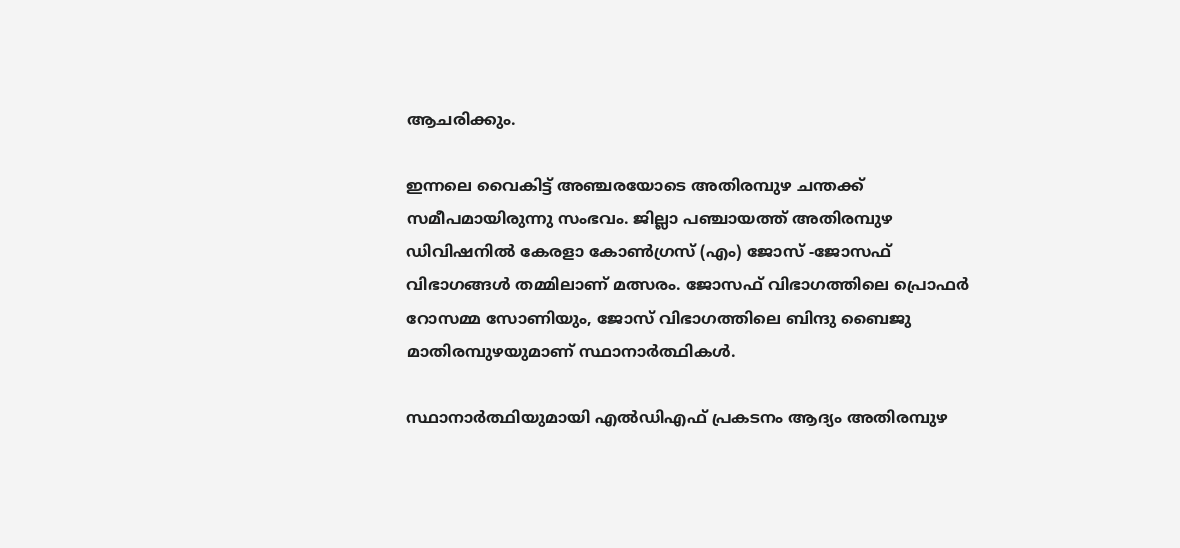ആചരിക്കും.

ഇന്നലെ വൈകിട്ട് അഞ്ചരയോടെ അതിരമ്പുഴ ചന്തക്ക്‌ സമീപമായിരുന്നു സംഭവം. ജില്ലാ പഞ്ചായത്ത്‌ അതിരമ്പുഴ ഡിവിഷനില്‍ കേരളാ കോണ്‍ഗ്രസ്‌ (എം) ജോസ്‌ -ജോസഫ്‌ വിഭാഗങ്ങള്‍ തമ്മിലാണ്‌ മത്സരം. ജോസഫ്‌ വിഭാഗത്തിലെ പ്രൊഫര്‍ റോസമ്മ സോണിയും, ജോസ്‌ വിഭാഗത്തിലെ ബിന്ദു ബൈജു മാതിരമ്പുഴയുമാണ്‌ സ്ഥാനാര്‍ത്ഥികള്‍.

സ്ഥാനാര്‍ത്ഥിയുമായി എല്‍ഡിഎഫ്‌ പ്രകടനം ആദ്യം അതിരമ്പുഴ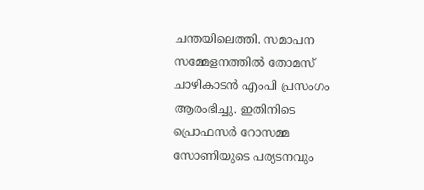ചന്തയിലെത്തി. സമാപന സമ്മേളനത്തില്‍ തോമസ്‌ ചാഴികാടന്‍ എംപി പ്രസംഗം ആരംഭിച്ചു. ഇതിനിടെ പ്രൊഫസര്‍ റോസമ്മ സോണിയുടെ പര്യടനവും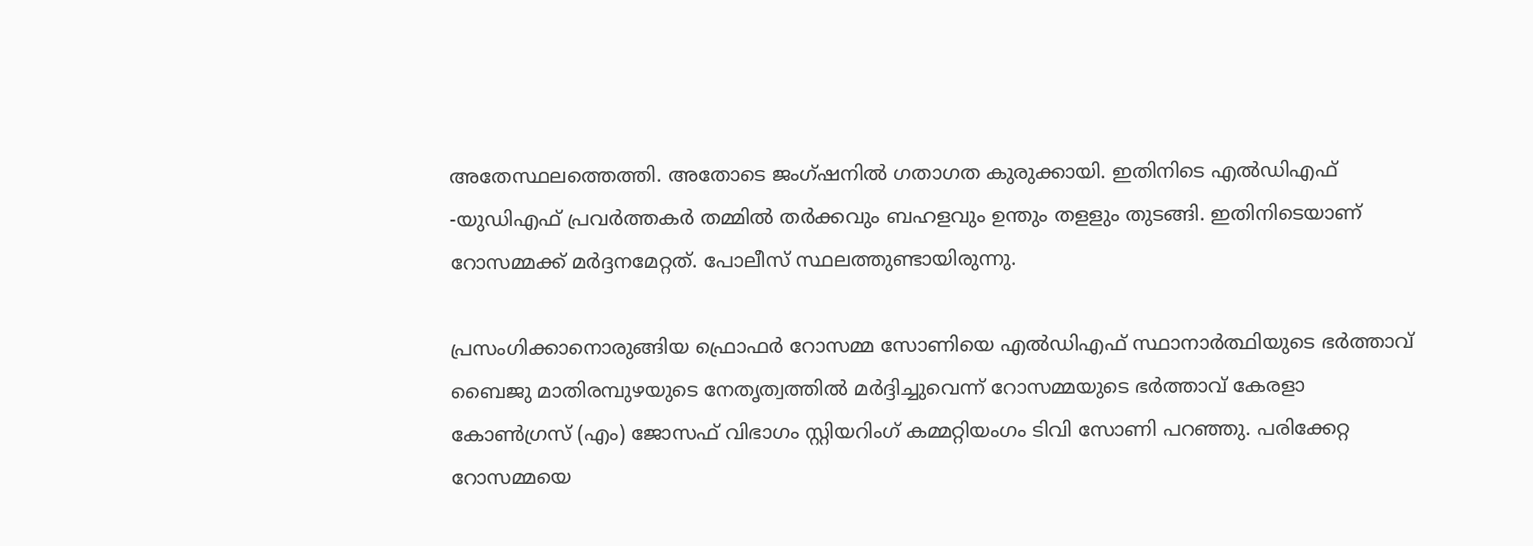അതേസ്ഥലത്തെത്തി. അതോടെ ജംഗ്‌ഷനില്‍ ഗതാഗത കുരുക്കായി. ഇതിനിടെ എല്‍ഡിഎഫ്‌ -യുഡിഎഫ്‌ പ്രവര്‍ത്തകര്‍ തമ്മില്‍ തര്‍ക്കവും ബഹളവും ഉന്തും തളളും തുടങ്ങി. ഇതിനിടെയാണ്‌ റോസമ്മക്ക്‌ മര്‍ദ്ദനമേറ്റത്‌. പോലീസ്‌ സ്ഥലത്തുണ്ടായിരുന്നു.

പ്രസംഗിക്കാനൊരുങ്ങിയ ഫ്രൊഫര്‍ റോസമ്മ സോണിയെ എല്‍ഡിഎഫ്‌ സ്ഥാനാര്‍ത്ഥിയുടെ ഭര്‍ത്താവ്‌ ബൈജു മാതിരമ്പുഴയുടെ നേതൃത്വത്തില്‍ മര്‍ദ്ദിച്ചുവെന്ന്‌ റോസമ്മയുടെ ഭര്‍ത്താവ്‌ കേരളാ കോണ്‍ഗ്രസ്‌ (എം) ജോസഫ്‌ വിഭാഗം സ്റ്റിയറിംഗ്‌ കമ്മറ്റിയംഗം ടിവി സോണി പറഞ്ഞു. പരിക്കേറ്റ റോസമ്മയെ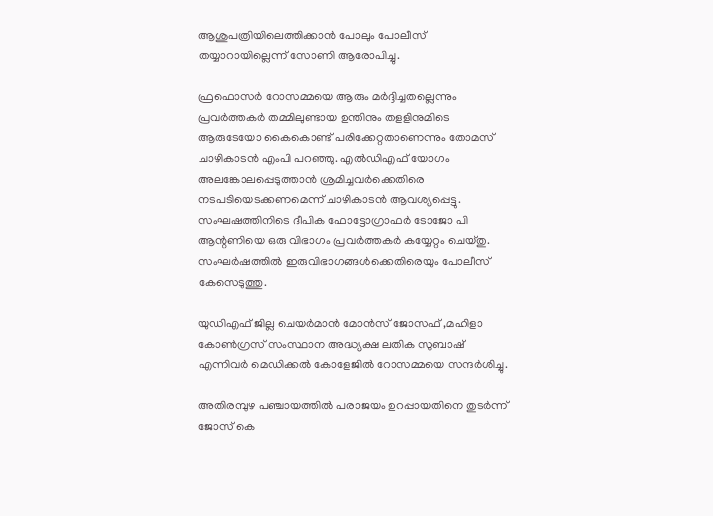ആശുപത്രിയിലെത്തിക്കാന്‍ പോലും പോലീസ്‌ തയ്യാറായില്ലെന്ന്‌ സോണി ആരോപിച്ചു.

ഫ്രഫൊസര്‍ റോസമ്മയെ ആരും മര്‍ദ്ദിച്ചതല്ലെന്നും പ്രവര്‍ത്തകര്‍ തമ്മിലുണ്ടായ ഉന്തിനും തളളിനുമിടെ ആരുടേയോ കൈകൊണ്ട്‌ പരിക്കേറ്റതാണെന്നും തോമസ്‌ ചാഴികാടന്‍ എംപി പറഞ്ഞു. എല്‍ഡിഎഫ്‌ യോഗം അലങ്കോലപ്പെടുത്താന്‍ ശ്രമിച്ചവര്‍ക്കെതിരെ നടപടിയെടക്കണമെന്ന്‌ ചാഴികാടന്‍ ആവശ്യപ്പെട്ടു. സംഘഷത്തിനിടെ ദീപിക ഫോട്ടോഗ്രാഫര്‍ ടോജോ പി ആന്റണിയെ ഒരു വിഭാഗം പ്രവര്‍ത്തകര്‍ കയ്യേറ്റം ചെയ്‌തു. സംഘര്‍ഷത്തില്‍ ഇരുവിഭാഗങ്ങള്‍ക്കെതിരെയും പോലീസ്‌ കേസെടുത്തു.

യുഡിഎഫ്‌ ജില്ല ചെയര്‍മാന്‍ മോന്‍സ്‌ ജോസഫ്‌ ,മഹിളാ കോണ്‍ഗ്രസ്‌ സംസ്ഥാന അദ്ധ്യക്ഷ ലതിക സുബാഷ്‌ എന്നിവര്‍ മെഡിക്കല്‍ കോളേജില്‍ റോസമ്മയെ സന്ദര്‍ശിച്ചു.

അതിരമ്പുഴ പഞ്ചായത്തില്‍ പരാജയം ഉറപ്പായതിനെ തുടര്‍ന്ന്‌ ജോസ്‌ കെ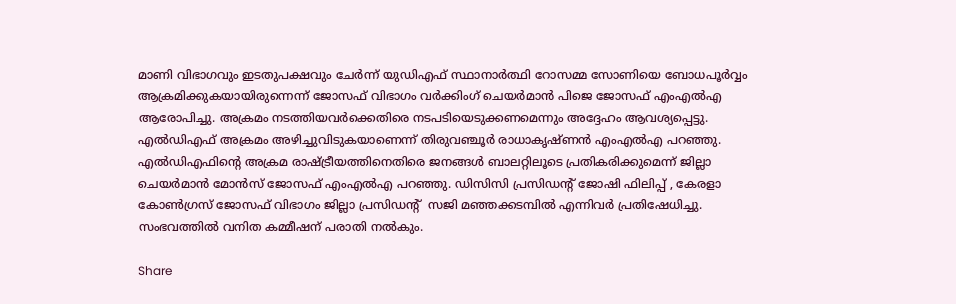മാണി വിഭാഗവും ഇടതുപക്ഷവും ചേര്‍ന്ന്‌ യുഡിഎഫ്‌ സ്ഥാനാര്‍ത്ഥി റോസമ്മ സോണിയെ ബോധപൂര്‍വ്വം ആക്രമിക്കുകയായിരുന്നെന്ന്‌ ജോസഫ്‌ വിഭാഗം വര്‍ക്കിംഗ്‌ ചെയര്‍മാന്‍ പിജെ ജോസഫ്‌ എംഎല്‍എ ആരോപിച്ചു. അക്രമം നടത്തിയവര്‍ക്കെതിരെ നടപടിയെടുക്കണമെന്നും അദ്ദേഹം ആവശ്യപ്പെട്ടു. എല്‍ഡിഎഫ്‌ അക്രമം അഴിച്ചുവിടുകയാണെന്ന്‌ തിരുവഞ്ചൂര്‍ രാധാകൃഷ്‌ണന്‍ എംഎല്‍എ പറഞ്ഞു. എല്‍ഡിഎഫിന്റെ അക്രമ രാഷ്ട്രീയത്തിനെതിരെ ജനങ്ങള്‍ ബാലറ്റിലൂടെ പ്രതികരിക്കുമെന്ന്‌ ജില്ലാ ചെയര്‍മാന്‍ മോന്‍സ്‌ ജോസഫ്‌ എംഎല്‍എ പറഞ്ഞു. ഡിസിസി പ്രസിഡന്റ്‌ ജോഷി ഫിലിപ്പ്‌ , കേരളാ കോണ്‍ഗ്രസ്‌ ജോസഫ്‌ വിഭാഗം ജില്ലാ പ്രസിഡന്റ് ‌ സജി മഞ്ഞക്കടമ്പില്‍ എന്നിവര്‍ പ്രതിഷേധിച്ചു. സംഭവത്തില്‍ വനിത കമ്മീഷന്‌ പരാതി നല്‍കും.

Share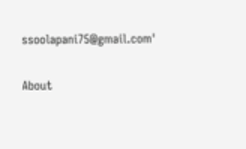ssoolapani75@gmail.com'

About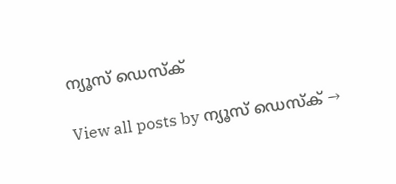ന്യൂസ് ഡെസ്ക്

View all posts by ന്യൂസ് ഡെസ്ക് →